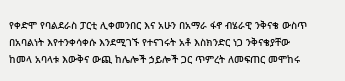የቀድሞ የባልደራስ ፓርቲ ሊቀመንበር እና አሁን በአማራ ፋኖ ብሄራዊ ንቅናቄ ውስጥ በአባልነት እየተንቀሳቀሱ እንደሚገኙ የተናገሩት አቶ እስክንድር ነጋ ንቅናቄያቸው ከመላ አባላቱ እውቅና ውጪ ከሌሎች ኃይሎች ጋር ጥምረት ለመፍጠር መሞከሩ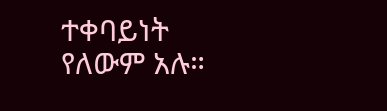ተቀባይነት የለውም አሉ።